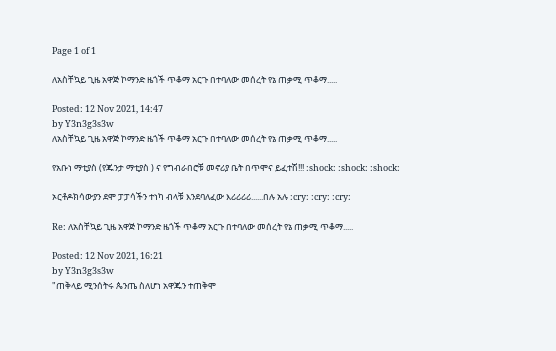Page 1 of 1

ለአስቸኳይ ጊዜ አዋጅ ኮማንድ ዜጎች ጥቆማ አርጉ በተባለው መሰረት የኔ ጠቃሚ ጥቆማ.....

Posted: 12 Nov 2021, 14:47
by Y3n3g3s3w
ለአስቸኳይ ጊዜ አዋጅ ኮማንድ ዜጎች ጥቆማ አርጉ በተባለው መሰረት የኔ ጠቃሚ ጥቆማ.....

የአቡነ ማቲያስ (የጁንታ ማቲያስ ) ና የግብራበሮቹ መኖሪያ ቤት በጥሞና ይፈተሽ!!! :shock: :shock: :shock:

ኦርቶዶክሳውያን ደሞ ፓፓሳችን ተነካ ብላቹ እንደባለፈው እሪሪሪሪ......በሉ አሉ :cry: :cry: :cry:

Re: ለአስቸኳይ ጊዜ አዋጅ ኮማንድ ዜጎች ጥቆማ አርጉ በተባለው መሰረት የኔ ጠቃሚ ጥቆማ.....

Posted: 12 Nov 2021, 16:21
by Y3n3g3s3w
"ጠቅላይ ሚንሰትሩ ጴንጤ ስለሆነ አዋጁን ተጠቅሞ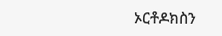ኦርቶዶክስን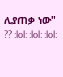ሊያጠቃ ነው" ?? :lol: :lol: :lol: